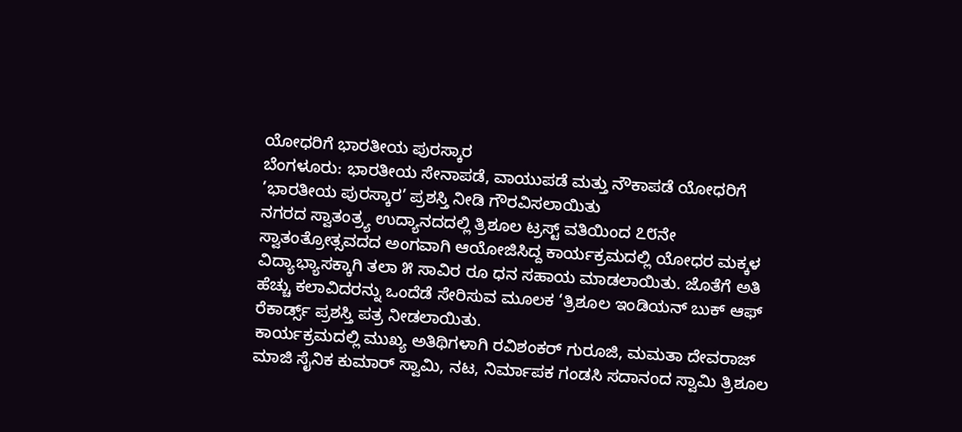ಯೋಧರಿಗೆ ಭಾರತೀಯ ಪುರಸ್ಕಾರ
ಬೆಂಗಳೂರು: ಭಾರತೀಯ ಸೇನಾಪಡೆ, ವಾಯುಪಡೆ ಮತ್ತು ನೌಕಾಪಡೆ ಯೋಧರಿಗೆ ’ಭಾರತೀಯ ಪುರಸ್ಕಾರ’ ಪ್ರಶಸ್ತಿ ನೀಡಿ ಗೌರವಿಸಲಾಯಿತು
ನಗರದ ಸ್ವಾತಂತ್ರ್ಯ ಉದ್ಯಾನದದಲ್ಲಿ ತ್ರಿಶೂಲ ಟ್ರಸ್ಟ್ ವತಿಯಿಂದ ೭೮ನೇ ಸ್ವಾತಂತ್ರೋತ್ಸವದದ ಅಂಗವಾಗಿ ಆಯೋಜಿಸಿದ್ದ ಕಾರ್ಯಕ್ರಮದಲ್ಲಿ ಯೋಧರ ಮಕ್ಕಳ ವಿದ್ಯಾಭ್ಯಾಸಕ್ಕಾಗಿ ತಲಾ ೫ ಸಾವಿರ ರೂ ಧನ ಸಹಾಯ ಮಾಡಲಾಯಿತು. ಜೊತೆಗೆ ಅತಿ ಹೆಚ್ಚು ಕಲಾವಿದರನ್ನು ಒಂದೆಡೆ ಸೇರಿಸುವ ಮೂಲಕ ‘ತ್ರಿಶೂಲ ಇಂಡಿಯನ್ ಬುಕ್ ಆಫ್ ರೆಕಾರ್ಡ್ಸ್ ಪ್ರಶಸ್ತಿ ಪತ್ರ ನೀಡಲಾಯಿತು.
ಕಾರ್ಯಕ್ರಮದಲ್ಲಿ ಮುಖ್ಯ ಅತಿಥಿಗಳಾಗಿ ರವಿಶಂಕರ್ ಗುರೂಜಿ, ಮಮತಾ ದೇವರಾಜ್ ಮಾಜಿ ಸೈನಿಕ ಕುಮಾರ್ ಸ್ವಾಮಿ, ನಟ, ನಿರ್ಮಾಪಕ ಗಂಡಸಿ ಸದಾನಂದ ಸ್ವಾಮಿ ತ್ರಿಶೂಲ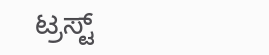ಟ್ರಸ್ಟ್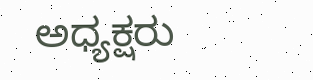ಅಧ್ಯಕ್ಷರು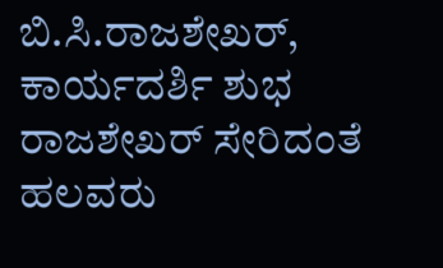ಬಿ.ಸಿ.ರಾಜಶೇಖರ್, ಕಾರ್ಯದರ್ಶಿ ಶುಭ ರಾಜಶೇಖರ್ ಸೇರಿದಂತೆ ಹಲವರು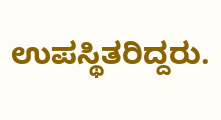ಉಪಸ್ಥಿತರಿದ್ದರು.